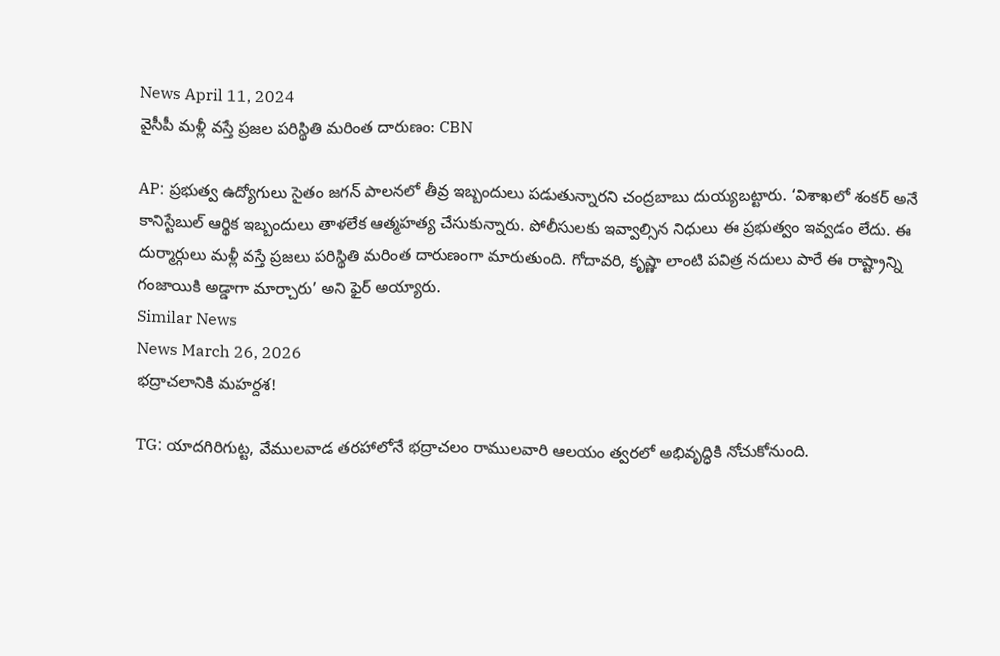News April 11, 2024
వైసీపీ మళ్లీ వస్తే ప్రజల పరిస్థితి మరింత దారుణం: CBN

AP: ప్రభుత్వ ఉద్యోగులు సైతం జగన్ పాలనలో తీవ్ర ఇబ్బందులు పడుతున్నారని చంద్రబాబు దుయ్యబట్టారు. ‘విశాఖలో శంకర్ అనే కానిస్టేబుల్ ఆర్థిక ఇబ్బందులు తాళలేక ఆత్మహత్య చేసుకున్నారు. పోలీసులకు ఇవ్వాల్సిన నిధులు ఈ ప్రభుత్వం ఇవ్వడం లేదు. ఈ దుర్మార్గులు మళ్లీ వస్తే ప్రజలు పరిస్థితి మరింత దారుణంగా మారుతుంది. గోదావరి, కృష్ణా లాంటి పవిత్ర నదులు పారే ఈ రాష్ట్రాన్ని గంజాయికి అడ్డాగా మార్చారు’ అని ఫైర్ అయ్యారు.
Similar News
News March 26, 2026
భద్రాచలానికి మహర్దశ!

TG: యాదగిరిగుట్ట, వేములవాడ తరహాలోనే భద్రాచలం రాములవారి ఆలయం త్వరలో అభివృద్ధికి నోచుకోనుంది.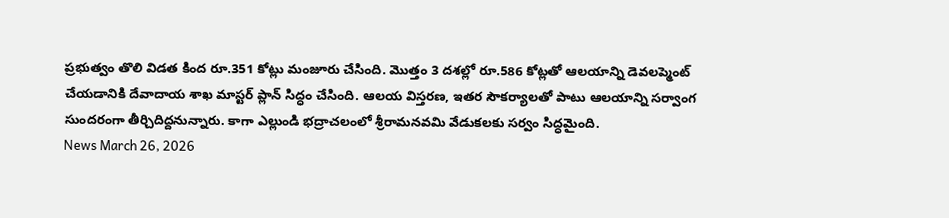ప్రభుత్వం తొలి విడత కింద రూ.351 కోట్లు మంజూరు చేసింది. మొత్తం 3 దశల్లో రూ.586 కోట్లతో ఆలయాన్ని డెవలప్మెంట్ చేయడానికి దేవాదాయ శాఖ మాస్టర్ ప్లాన్ సిద్ధం చేసింది. ఆలయ విస్తరణ, ఇతర సౌకర్యాలతో పాటు ఆలయాన్ని సర్వాంగ సుందరంగా తీర్చిదిద్దనున్నారు. కాగా ఎల్లుండి భద్రాచలంలో శ్రీరామనవమి వేడుకలకు సర్వం సిద్ధమైంది.
News March 26, 2026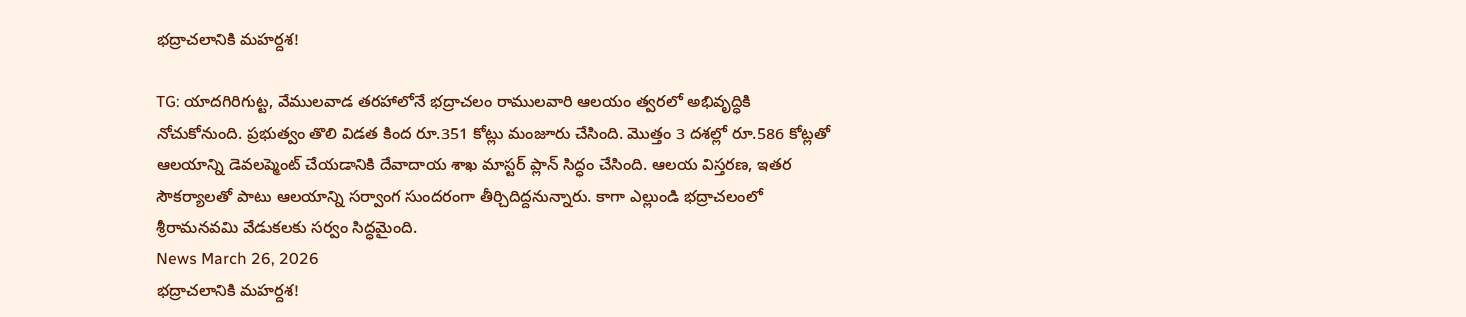భద్రాచలానికి మహర్దశ!

TG: యాదగిరిగుట్ట, వేములవాడ తరహాలోనే భద్రాచలం రాములవారి ఆలయం త్వరలో అభివృద్ధికి నోచుకోనుంది. ప్రభుత్వం తొలి విడత కింద రూ.351 కోట్లు మంజూరు చేసింది. మొత్తం 3 దశల్లో రూ.586 కోట్లతో ఆలయాన్ని డెవలప్మెంట్ చేయడానికి దేవాదాయ శాఖ మాస్టర్ ప్లాన్ సిద్ధం చేసింది. ఆలయ విస్తరణ, ఇతర సౌకర్యాలతో పాటు ఆలయాన్ని సర్వాంగ సుందరంగా తీర్చిదిద్దనున్నారు. కాగా ఎల్లుండి భద్రాచలంలో శ్రీరామనవమి వేడుకలకు సర్వం సిద్ధమైంది.
News March 26, 2026
భద్రాచలానికి మహర్దశ!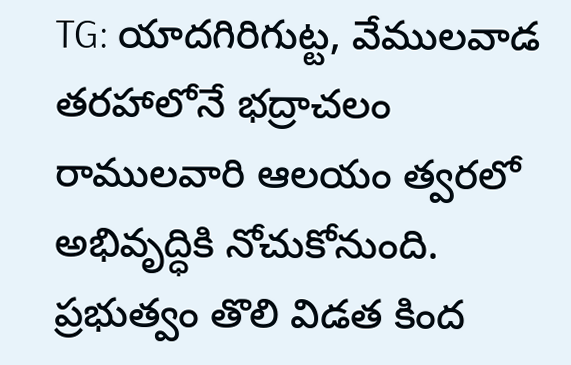TG: యాదగిరిగుట్ట, వేములవాడ తరహాలోనే భద్రాచలం రాములవారి ఆలయం త్వరలో అభివృద్ధికి నోచుకోనుంది. ప్రభుత్వం తొలి విడత కింద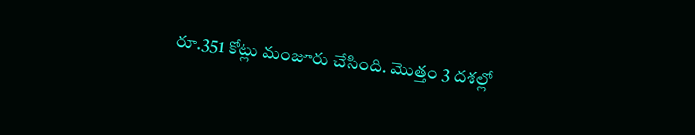రూ.351 కోట్లు మంజూరు చేసింది. మొత్తం 3 దశల్లో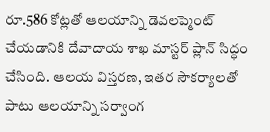రూ.586 కోట్లతో ఆలయాన్ని డెవలప్మెంట్ చేయడానికి దేవాదాయ శాఖ మాస్టర్ ప్లాన్ సిద్ధం చేసింది. ఆలయ విస్తరణ, ఇతర సౌకర్యాలతో పాటు ఆలయాన్ని సర్వాంగ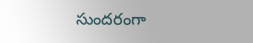సుందరంగా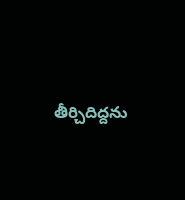తీర్చిదిద్దను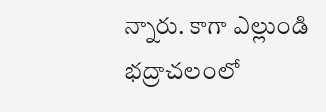న్నారు. కాగా ఎల్లుండి భద్రాచలంలో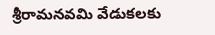శ్రీరామనవమి వేడుకలకు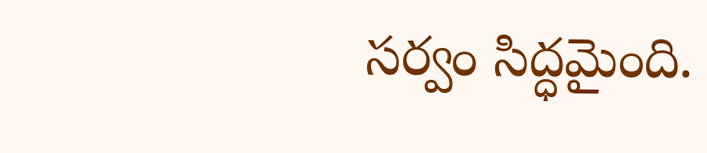సర్వం సిద్ధమైంది.